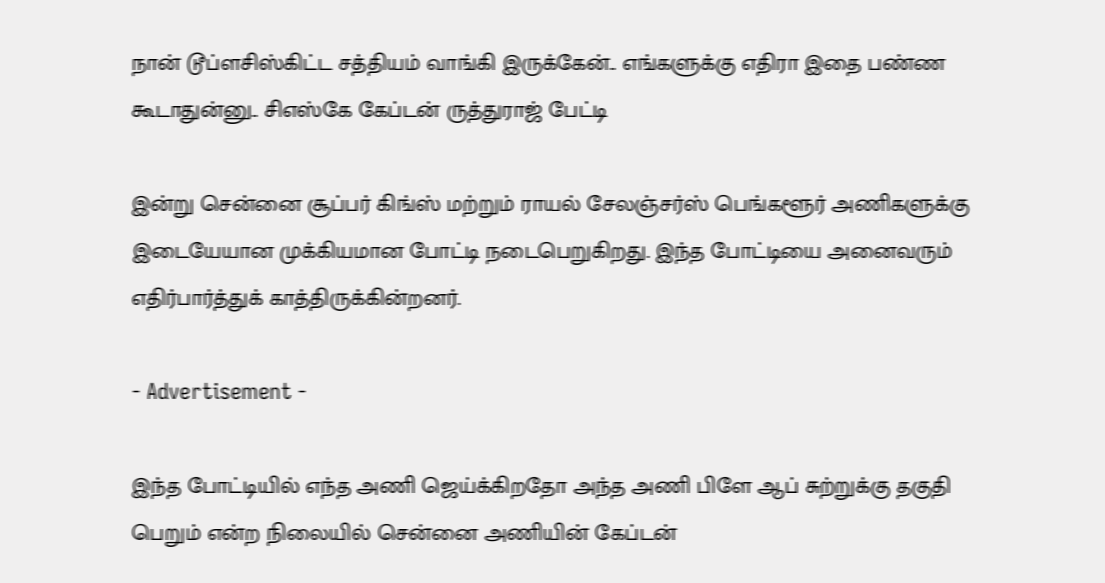நான் டூப்ளசிஸ்கிட்ட சத்தியம் வாங்கி இருக்கேன்.. எங்களுக்கு எதிரா இதை பண்ண கூடாதுன்னு.. சிஎஸ்கே கேப்டன் ருத்துராஜ் பேட்டி

இன்று சென்னை சூப்பர் கிங்ஸ் மற்றும் ராயல் சேலஞ்சர்ஸ் பெங்களூர் அணிகளுக்கு இடையேயான முக்கியமான போட்டி நடைபெறுகிறது. இந்த போட்டியை அனைவரும் எதிர்பார்த்துக் காத்திருக்கின்றனர்.

- Advertisement -

இந்த போட்டியில் எந்த அணி ஜெய்க்கிறதோ அந்த அணி பிளே ஆப் சுற்றுக்கு தகுதி பெறும் என்ற நிலையில் சென்னை அணியின் கேப்டன்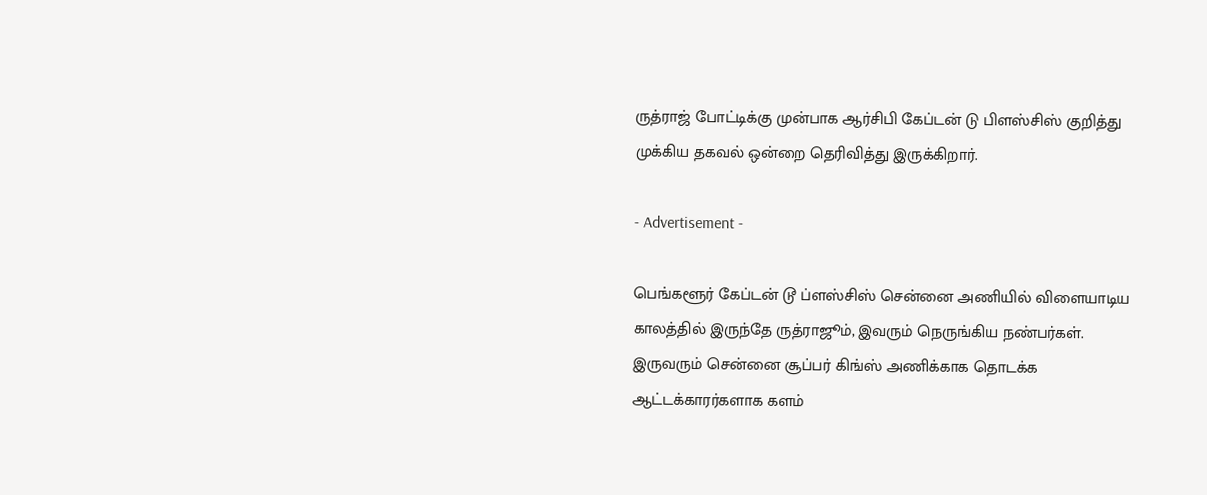ருத்ராஜ் போட்டிக்கு முன்பாக ஆர்சிபி கேப்டன் டு பிளஸ்சிஸ் குறித்து முக்கிய தகவல் ஒன்றை தெரிவித்து இருக்கிறார்.

- Advertisement -

பெங்களூர் கேப்டன் டூ ப்ளஸ்சிஸ் சென்னை அணியில் விளையாடிய காலத்தில் இருந்தே ருத்ராஜூம், இவரும் நெருங்கிய நண்பர்கள். இருவரும் சென்னை சூப்பர் கிங்ஸ் அணிக்காக தொடக்க ஆட்டக்காரர்களாக களம்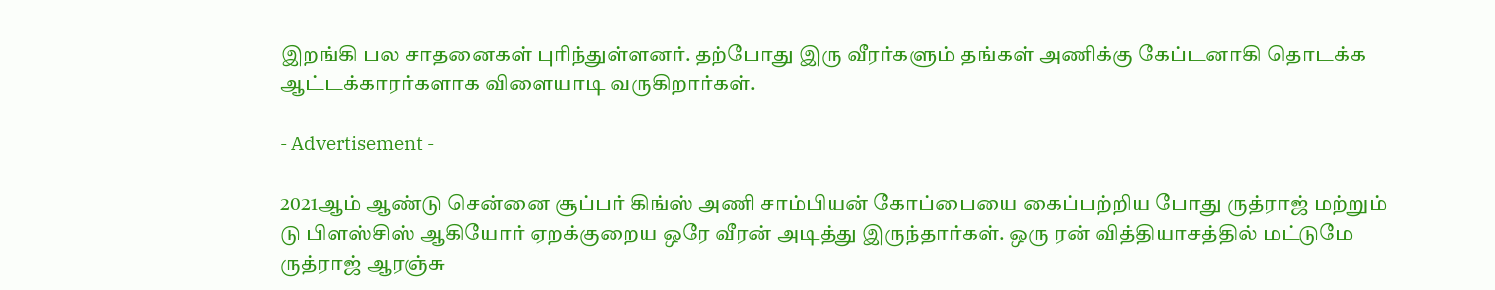இறங்கி பல சாதனைகள் புரிந்துள்ளனர். தற்போது இரு வீரர்களும் தங்கள் அணிக்கு கேப்டனாகி தொடக்க ஆட்டக்காரர்களாக விளையாடி வருகிறார்கள்.

- Advertisement -

2021ஆம் ஆண்டு சென்னை சூப்பர் கிங்ஸ் அணி சாம்பியன் கோப்பையை கைப்பற்றிய போது ருத்ராஜ் மற்றும் டு பிளஸ்சிஸ் ஆகியோர் ஏறக்குறைய ஒரே வீரன் அடித்து இருந்தார்கள். ஒரு ரன் வித்தியாசத்தில் மட்டுமே ருத்ராஜ் ஆரஞ்சு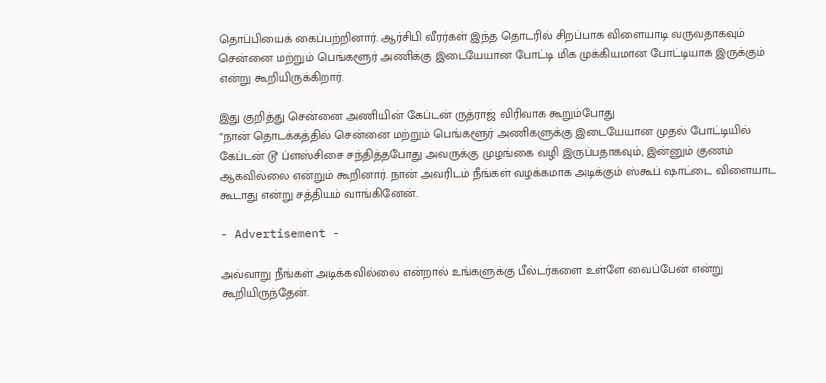தொப்பியைக் கைப்பற்றினார். ஆர்சிபி வீரர்கள் இந்த தொடரில் சிறப்பாக விளையாடி வருவதாகவும் சென்னை மற்றும் பெங்களூர் அணிக்கு இடையேயான போட்டி மிக முக்கியமான போட்டியாக இருக்கும் என்று கூறியிருக்கிறார்.

இது குறித்து சென்னை அணியின் கேப்டன் ருத்ராஜ் விரிவாக கூறும்போது
“நான் தொடக்கத்தில் சென்னை மற்றும் பெங்களூர் அணிகளுக்கு இடையேயான முதல் போட்டியில் கேப்டன் டூ ப்ளஸ்சிசை சந்தித்தபோது அவருக்கு முழங்கை வழி இருப்பதாகவும், இன்னும் குணம் ஆகவில்லை என்றும் கூறினார். நான் அவரிடம் நீங்கள் வழக்கமாக அடிக்கும் ஸ்கூப் ஷாட்டை விளையாட கூடாது என்று சத்தியம் வாங்கினேன்.

- Advertisement -

அவ்வாறு நீங்கள் அடிக்கவில்லை என்றால் உங்களுக்கு பீல்டர்களை உள்ளே வைப்பேன் என்று கூறியிருந்தேன்.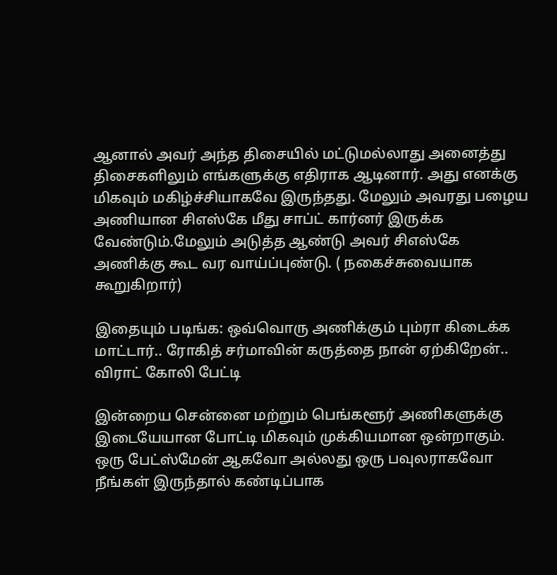ஆனால் அவர் அந்த திசையில் மட்டுமல்லாது அனைத்து திசைகளிலும் எங்களுக்கு எதிராக ஆடினார். அது எனக்கு மிகவும் மகிழ்ச்சியாகவே இருந்தது. மேலும் அவரது பழைய அணியான சிஎஸ்கே மீது சாப்ட் கார்னர் இருக்க வேண்டும்.மேலும் அடுத்த ஆண்டு அவர் சிஎஸ்கே அணிக்கு கூட வர வாய்ப்புண்டு. ( நகைச்சுவையாக கூறுகிறார்)

இதையும் படிங்க: ஒவ்வொரு அணிக்கும் பும்ரா கிடைக்க மாட்டார்.. ரோகித் சர்மாவின் கருத்தை நான் ஏற்கிறேன்.. விராட் கோலி பேட்டி

இன்றைய சென்னை மற்றும் பெங்களூர் அணிகளுக்கு இடையேயான போட்டி மிகவும் முக்கியமான ஒன்றாகும். ஒரு பேட்ஸ்மேன் ஆகவோ அல்லது ஒரு பவுலராகவோ நீங்கள் இருந்தால் கண்டிப்பாக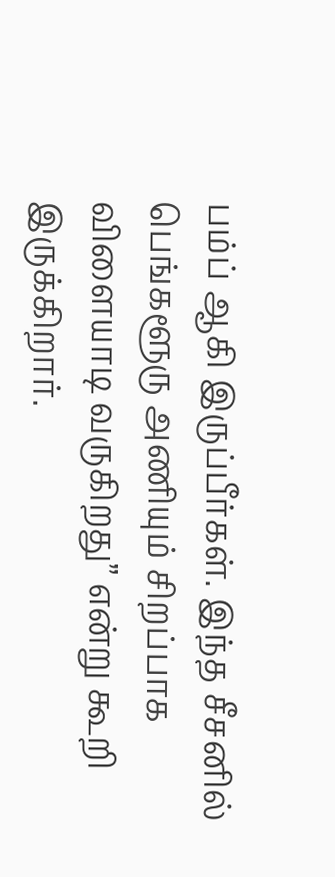பம்ப் ஆகி இருப்பீர்கள். இந்த சீசனில் பெங்களூரு அணியும் சிறப்பாக விளையாடி வருகிறது” என்று கூறி இருக்கிறார்.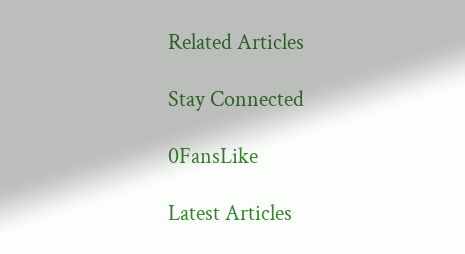Related Articles

Stay Connected

0FansLike

Latest Articles